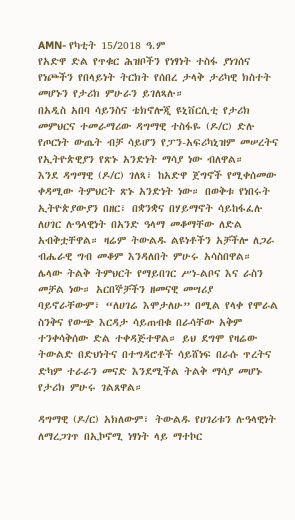AMN- የካቲት 15/2018 ዓ.ም
የአድዋ ድል የጥቁር ሕዝቦችን የነፃነት ተስፋ ያነገሰና የነጮችን የበላይነት ትርክት የሰበረ ታላቅ ታሪካዊ ክስተት መሆኑን የታሪክ ምሁራን ይገለጻሉ።
በአዲስ አበባ ሳይንስና ቴክኖሎጂ ዩኒቨርሲቲ የታሪክ መምህርና ተመራማሪው ዳግማዊ ተስፋዬ (ዶ/ር) ድሉ የጦርነት ውጤት ብቻ ሳይሆን የፓን-አፍሪካኒዝም መሠረትና የኢትዮጵዊያን የጽኑ አንድነት ማሳያ ነው ብለዋል።
እንደ ዳግማዊ (ዶ/ር) ገለጻ፣ ከአድዋ ጀግኖች የሚቀሰመው ቀዳሚው ትምህርት ጽኑ አንድነት ነው። በወቅቱ የነበሩት ኢትዮጵያውያን በዘር፣ በቋንቋና በሃይማኖት ሳይከፋፈሉ ለሀገር ሉዓላዊነት በአንድ ዓላማ መቆማቸው ለድል አብቅቷቸዋል። ዛሬም ትውልዱ ልዩነቶችን አቻችሎ ለጋራ ብሔራዊ ግብ መቆም እንዳለበት ምሁሩ አሳስበዋል።
ሌላው ትልቅ ትምህርት የማይበገር ሥነ-ልቦና እና ራስን መቻል ነው። አርበኞቻችን ዘመናዊ መሣሪያ ባይኖራቸውም፣ “ለሀገሬ እሞታለሁ” በሚል የላቀ የሞራል ስንቅና የውጭ እርዳታ ሳይጠብቁ በራሳቸው አቅም ተንቀሳቅሰው ድል ተቀዳጅተዋል። ይህ ደግሞ የዛሬው ትውልድ በድህነትና በተግዳሮቶች ሳይሸነፍ በራሱ ጥረትና ድካም ተራራን መናድ እንደሚችል ትልቅ ማሳያ መሆኑ የታሪክ ምሁሩ ገልጸዋል።

ዳግማዊ (ዶ/ር) አክለውም፣ ትውልዱ የሀገሪቱን ሉዓላዊነት ለማረጋገጥ በኢኮኖሚ ነፃነት ላይ ማተኮር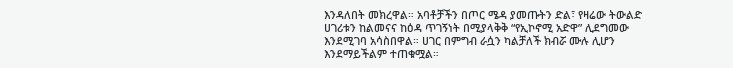እንዳለበት መክረዋል። አባቶቻችን በጦር ሜዳ ያመጡትን ድል፣ የዛሬው ትውልድ ሀገሪቱን ከልመናና ከዕዳ ጥገኝነት በሚያላቅቅ “የኢኮኖሚ አድዋ” ሊደግመው እንደሚገባ አሳስበዋል። ሀገር በምግብ ራሷን ካልቻለች ክብሯ ሙሉ ሊሆን እንደማይችልም ተጠቁሟል።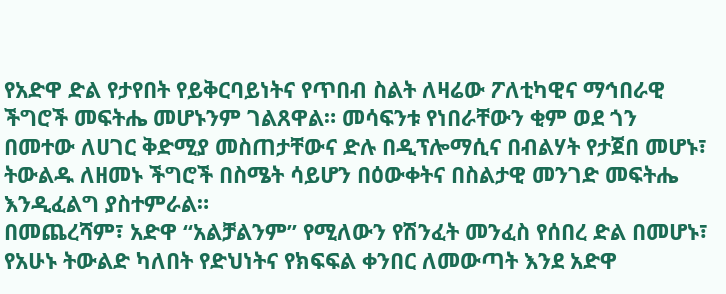የአድዋ ድል የታየበት የይቅርባይነትና የጥበብ ስልት ለዛሬው ፖለቲካዊና ማኅበራዊ ችግሮች መፍትሔ መሆኑንም ገልጸዋል። መሳፍንቱ የነበራቸውን ቂም ወደ ጎን በመተው ለሀገር ቅድሚያ መስጠታቸውና ድሉ በዲፕሎማሲና በብልሃት የታጀበ መሆኑ፣ ትውልዱ ለዘመኑ ችግሮች በስሜት ሳይሆን በዕውቀትና በስልታዊ መንገድ መፍትሔ እንዲፈልግ ያስተምራል።
በመጨረሻም፣ አድዋ “አልቻልንም” የሚለውን የሽንፈት መንፈስ የሰበረ ድል በመሆኑ፣ የአሁኑ ትውልድ ካለበት የድህነትና የክፍፍል ቀንበር ለመውጣት እንደ አድዋ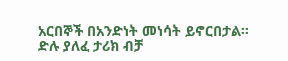አርበኞች በአንድነት መነሳት ይኖርበታል።
ድሉ ያለፈ ታሪክ ብቻ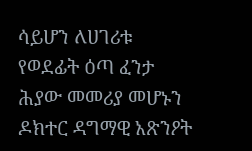ሳይሆን ለሀገሪቱ የወደፊት ዕጣ ፈንታ ሕያው መመሪያ መሆኑን ዶክተር ዳግማዊ አጽንዖት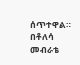ሰጥተዋል።
በቶለሳ መብራቴ